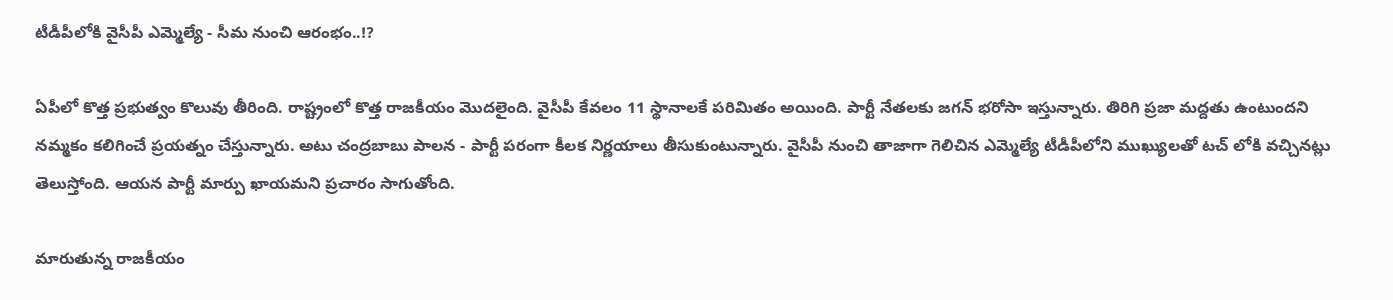టీడీపీలోకి వైసీపీ ఎమ్మెల్యే - సీమ నుంచి ఆరంభం..!?

ఏపీలో కొత్త ప్రభుత్వం కొలువు తీరింది. రాష్ట్రంలో కొత్త రాజకీయం మొదలైంది. వైసీపీ కేవలం 11 స్థానాలకే పరిమితం అయింది. పార్టీ నేతలకు జగన్ భరోసా ఇస్తున్నారు. తిరిగి ప్రజా మద్దతు ఉంటుందని నమ్మకం కలిగించే ప్రయత్నం చేస్తున్నారు. అటు చంద్రబాబు పాలన - పార్టీ పరంగా కీలక నిర్ణయాలు తీసుకుంటున్నారు. వైసీపీ నుంచి తాజాగా గెలిచిన ఎమ్మెల్యే టీడీపీలోని ముఖ్యులతో టచ్ లోకి వచ్చినట్లు తెలుస్తోంది. ఆయన పార్టీ మార్పు ఖాయమని ప్రచారం సాగుతోంది.

మారుతున్న రాజకీయం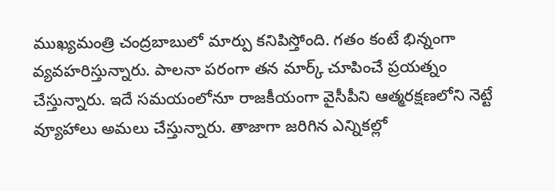ముఖ్యమంత్రి చంద్రబాబులో మార్పు కనిపిస్తోంది. గతం కంటే భిన్నంగా వ్యవహరిస్తున్నారు. పాలనా పరంగా తన మార్క్ చూపించే ప్రయత్నం చేస్తున్నారు. ఇదే సమయంలోనూ రాజకీయంగా వైసీపీని ఆత్మరక్షణలోని నెట్టే వ్యూహాలు అమలు చేస్తున్నారు. తాజాగా జరిగిన ఎన్నికల్లో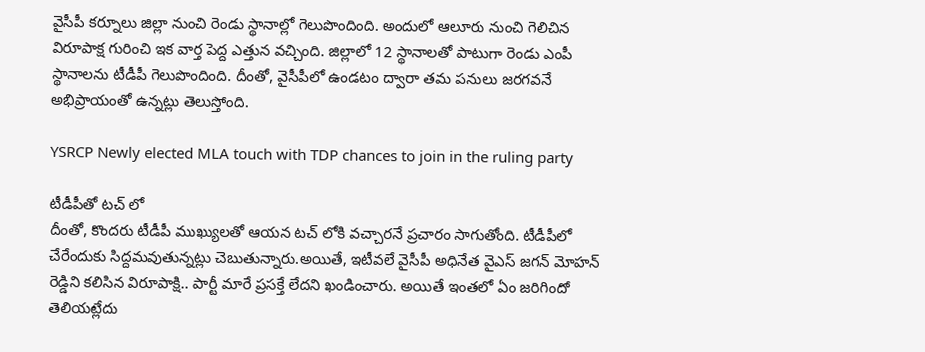వైసీపీ కర్నూలు జిల్లా నుంచి రెండు స్థానాల్లో గెలుపొందింది. అందులో ఆలూరు నుంచి గెలిచిన విరూపాక్ష గురించి ఇక వార్త పెద్ద ఎత్తున వచ్చింది. జిల్లాలో 12 స్థానాలతో పాటుగా రెండు ఎంపీ స్థానాలను టీడీపీ గెలుపొందింది. దీంతో, వైసీపీలో ఉండటం ద్వారా తమ పనులు జరగవనే అభిప్రాయంతో ఉన్నట్లు తెలుస్తోంది.

YSRCP Newly elected MLA touch with TDP chances to join in the ruling party

టీడీపీతో టచ్ లో
దీంతో, కొందరు టీడీపీ ముఖ్యులతో ఆయన టచ్ లోకి వచ్చారనే ప్రచారం సాగుతోంది. టీడీపీలో చేరేందుకు సిద్దమవుతున్నట్లు చెబుతున్నారు.అయితే, ఇటీవలే వైసీపీ అధినేత వైఎస్ జగన్ మోహన్ రెడ్డిని కలిసిన విరూపాక్షి.. పార్టీ మారే ప్రసక్తే లేదని ఖండించారు. అయితే ఇంతలో ఏం జరిగిందో తెలియట్లేదు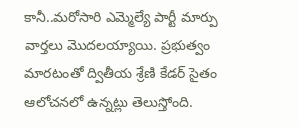కానీ..మరోసారి ఎమ్మెల్యే పార్టీ మార్పు వార్తలు మొదలయ్యాయి. ప్రభుత్వం మారటంతో ద్వితీయ శ్రేణి కేడర్ సైతం ఆలోచనలో ఉన్నట్లు తెలుస్తోంది.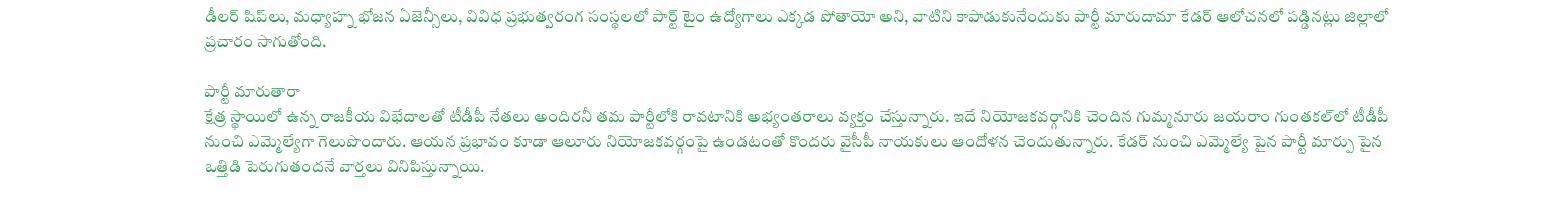డీలర్‌ షిప్‌లు, మధ్యాహ్న భోజన ఏజెన్సీలు, వివిధ ప్రభుత్వరంగ సంస్థలలో పార్ట్‌ టైం ఉద్యోగాలు ఎక్కడ పోతాయో అని, వాటిని కాపాడుకునేందుకు పార్టీ మారుదామా కేడర్‌ ఆలోచనలో పడ్డినట్లు జిల్లాలో ప్రచారం సాగుతోంది.

పార్టీ మారుతారా
క్షేత్ర స్థాయిలో ఉన్న రాజకీయ విభేదాలతో టీడీపీ నేతలు అందిరనీ తమ పార్టీలోకి రావటానికి అభ్యంతరాలు వ్యక్తం చేస్తున్నారు. ఇదే నియోజకవర్గానికి చెందిన గుమ్మనూరు జయరాం గుంతకల్‌లో టీడీపీ నుంచి ఎమ్మెల్యేగా గెలుపొందారు. ఆయన ప్రభావం కూడా ఆలూరు నియోజకవర్గంపై ఉండటంతో కొందరు వైసీపీ నాయకులు ఆందోళన చెందుతున్నారు. కేడర్ నుంచి ఎమ్మెల్యే పైన పార్టీ మార్పు పైన ఒత్తిడి పెరుగుతందనే వార్తలు వినిపిస్తున్నాయి.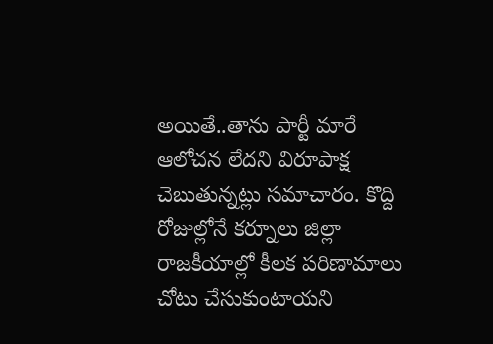అయితే..తాను పార్టీ మారే ఆలోచన లేదని విరూపాక్ష చెబుతున్నట్లు సమాచారం. కొద్ది రోజుల్లోనే కర్నూలు జిల్లా రాజకీయాల్లో కీలక పరిణామాలు చోటు చేసుకుంటాయని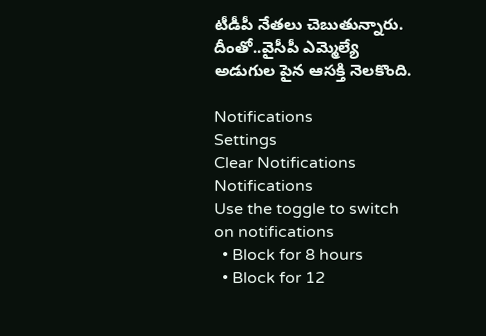టీడీపీ నేతలు చెబుతున్నారు. దీంతో..వైసీపీ ఎమ్మెల్యే అడుగుల పైన ఆసక్తి నెలకొంది.

Notifications
Settings
Clear Notifications
Notifications
Use the toggle to switch on notifications
  • Block for 8 hours
  • Block for 12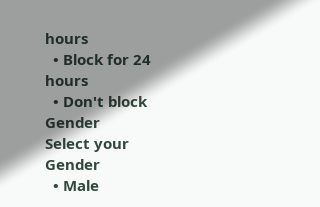hours
  • Block for 24 hours
  • Don't block
Gender
Select your Gender
  • Male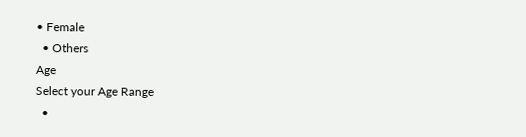• Female
  • Others
Age
Select your Age Range
  •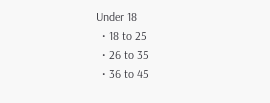Under 18
  • 18 to 25
  • 26 to 35
  • 36 to 45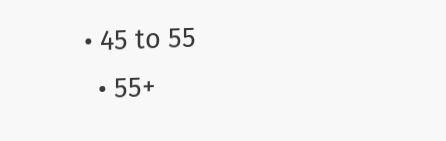• 45 to 55
  • 55+